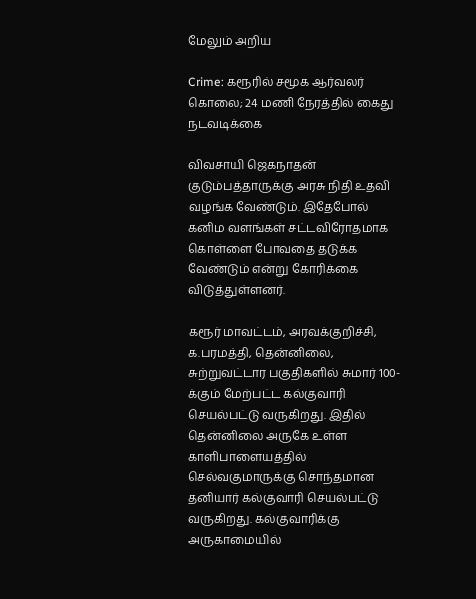மேலும் அறிய

Crime: கரூரில் சமூக ஆர்வலர் கொலை; 24 மணி நேரத்தில் கைது நடவடிக்கை

விவசாயி ஜெகநாதன் குடும்பத்தாருக்கு அரசு நிதி உதவி வழங்க வேண்டும். இதேபோல் கனிம வளங்கள் சட்டவிரோதமாக கொள்ளை போவதை தடுக்க வேண்டும் என்று கோரிக்கை விடுத்துள்ளனர்.

கரூர் மாவட்டம், அரவக்குறிச்சி, க.பரமத்தி, தென்னிலை, சுற்றுவட்டார பகுதிகளில் சுமார் 100-க்கும் மேற்பட்ட கல்குவாரி செயல்பட்டு வருகிறது. இதில் தென்னிலை அருகே உள்ள காளிபாளையத்தில் செல்வகுமாருக்கு சொந்தமான தனியார் கல்குவாரி செயல்பட்டு வருகிறது. கல்குவாரிக்கு அருகாமையில்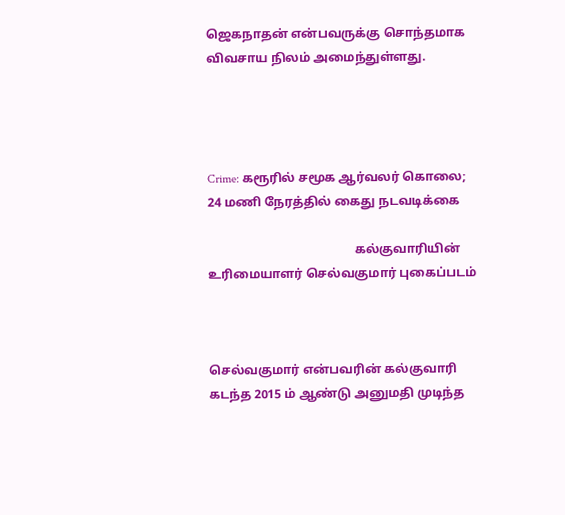ஜெகநாதன் என்பவருக்கு சொந்தமாக விவசாய நிலம் அமைந்துள்ளது.




Crime: கரூரில் சமூக ஆர்வலர் கொலை; 24 மணி நேரத்தில் கைது நடவடிக்கை

                                               கல்குவாரியின் உரிமையாளர் செல்வகுமார் புகைப்படம்



செல்வகுமார் என்பவரின் கல்குவாரி கடந்த 2015 ம் ஆண்டு அனுமதி முடிந்த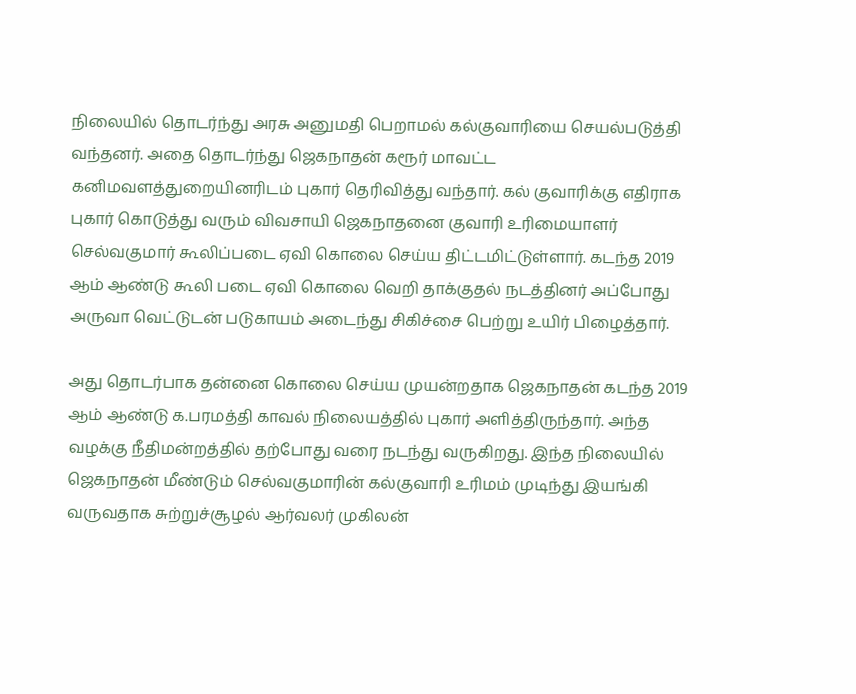நிலையில் தொடர்ந்து அரசு அனுமதி பெறாமல் கல்குவாரியை செயல்படுத்தி வந்தனர். அதை தொடர்ந்து ஜெகநாதன் கரூர் மாவட்ட கனிமவளத்துறையினரிடம் புகார் தெரிவித்து வந்தார். கல் குவாரிக்கு எதிராக புகார் கொடுத்து வரும் விவசாயி ஜெகநாதனை குவாரி உரிமையாளர் செல்வகுமார் கூலிப்படை ஏவி கொலை செய்ய திட்டமிட்டுள்ளார். கடந்த 2019 ஆம் ஆண்டு கூலி படை ஏவி கொலை வெறி தாக்குதல் நடத்தினர் அப்போது அருவா வெட்டுடன் படுகாயம் அடைந்து சிகிச்சை பெற்று உயிர் பிழைத்தார்.

அது தொடர்பாக தன்னை கொலை செய்ய முயன்றதாக ஜெகநாதன் கடந்த 2019 ஆம் ஆண்டு க.பரமத்தி காவல் நிலையத்தில் புகார் அளித்திருந்தார். அந்த வழக்கு நீதிமன்றத்தில் தற்போது வரை நடந்து வருகிறது. இந்த நிலையில் ஜெகநாதன் மீண்டும் செல்வகுமாரின் கல்குவாரி உரிமம் முடிந்து இயங்கி வருவதாக சுற்றுச்சூழல் ஆர்வலர் முகிலன்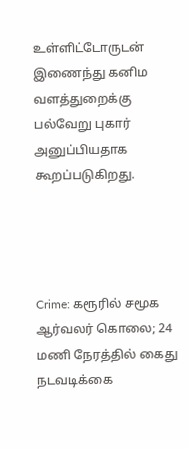உள்ளிட்டோருடன் இணைந்து கனிம வளத்துறைக்கு பல்வேறு புகார் அனுப்பியதாக கூறப்படுகிறது.




Crime: கரூரில் சமூக ஆர்வலர் கொலை; 24 மணி நேரத்தில் கைது நடவடிக்கை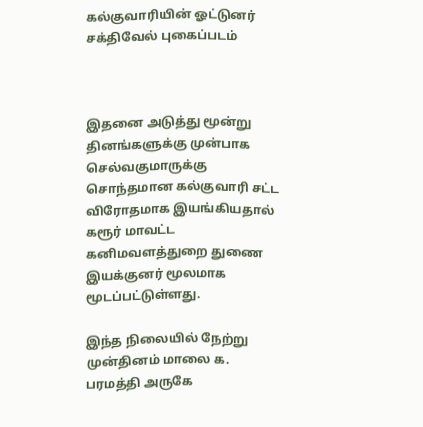கல்குவாரியின் ஓட்டுனர் சக்திவேல் புகைப்படம்



இதனை அடுத்து மூன்று தினங்களுக்கு முன்பாக செல்வகுமாருக்கு சொந்தமான கல்குவாரி சட்ட விரோதமாக இயங்கியதால் கரூர் மாவட்ட கனிமவளத்துறை துணை இயக்குனர் மூலமாக மூடப்பட்டுள்ளது.

இந்த நிலையில் நேற்று முன்தினம் மாலை க. பரமத்தி அருகே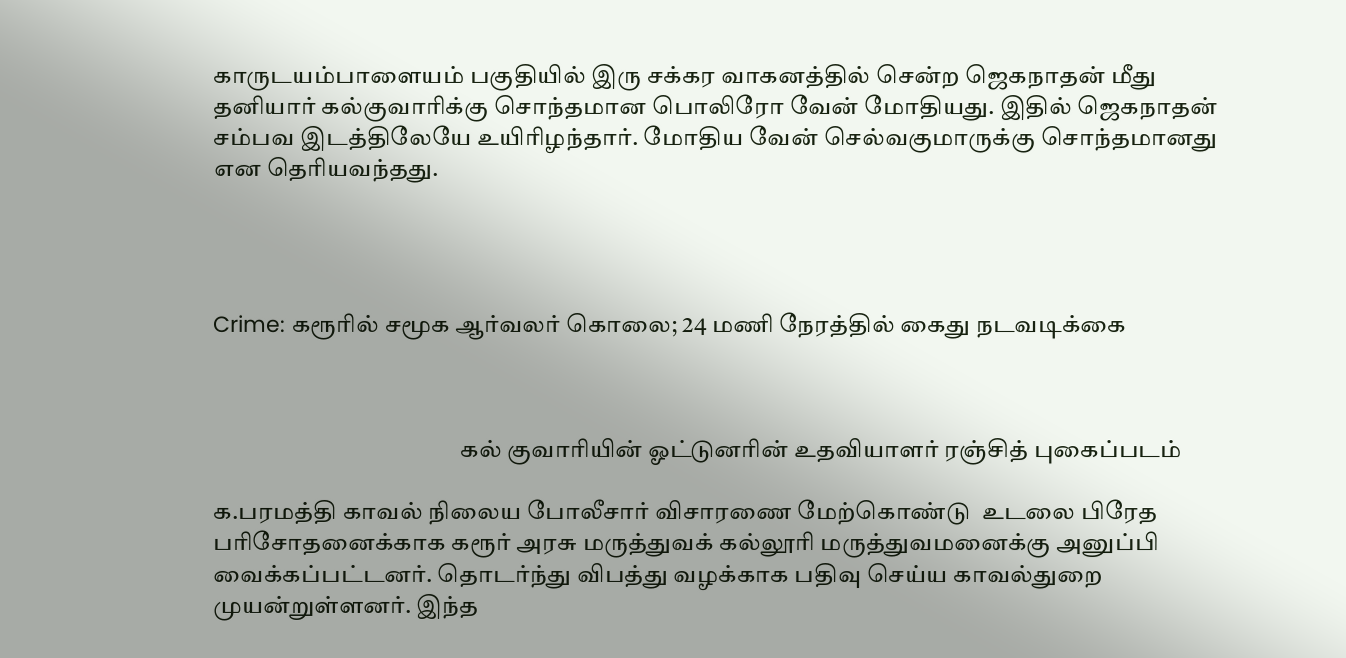காருடயம்பாளையம் பகுதியில் இரு சக்கர வாகனத்தில் சென்ற ஜெகநாதன் மீது தனியார் கல்குவாரிக்கு சொந்தமான பொலிரோ வேன் மோதியது. இதில் ஜெகநாதன் சம்பவ இடத்திலேயே உயிரிழந்தார். மோதிய வேன் செல்வகுமாருக்கு சொந்தமானது என தெரியவந்தது.




Crime: கரூரில் சமூக ஆர்வலர் கொலை; 24 மணி நேரத்தில் கைது நடவடிக்கை



                                                   கல் குவாரியின் ஓட்டுனரின் உதவியாளர் ரஞ்சித் புகைப்படம்

க.பரமத்தி காவல் நிலைய போலீசார் விசாரணை மேற்கொண்டு  உடலை பிரேத பரிசோதனைக்காக கரூர் அரசு மருத்துவக் கல்லூரி மருத்துவமனைக்கு அனுப்பி வைக்கப்பட்டனர். தொடர்ந்து விபத்து வழக்காக பதிவு செய்ய காவல்துறை முயன்றுள்ளனர். இந்த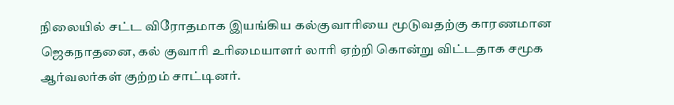நிலையில் சட்ட விரோதமாக இயங்கிய கல்குவாரியை மூடுவதற்கு காரணமான ஜெகநாதனை, கல் குவாரி உரிமையாளர் லாரி ஏற்றி கொன்று விட்டதாக சமூக ஆர்வலர்கள் குற்றம் சாட்டினர்.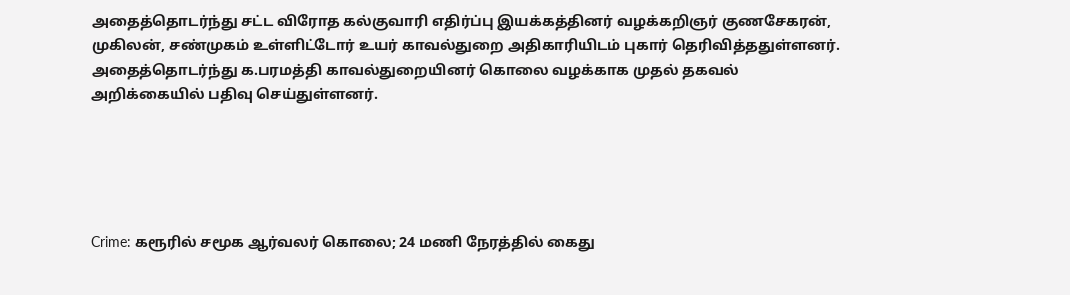அதைத்தொடர்ந்து சட்ட விரோத கல்குவாரி எதிர்ப்பு இயக்கத்தினர் வழக்கறிஞர் குணசேகரன், முகிலன், சண்முகம் உள்ளிட்டோர் உயர் காவல்துறை அதிகாரியிடம் புகார் தெரிவித்ததுள்ளனர். அதைத்தொடர்ந்து க.பரமத்தி காவல்துறையினர் கொலை வழக்காக முதல் தகவல் அறிக்கையில் பதிவு செய்துள்ளனர்.





Crime: கரூரில் சமூக ஆர்வலர் கொலை; 24 மணி நேரத்தில் கைது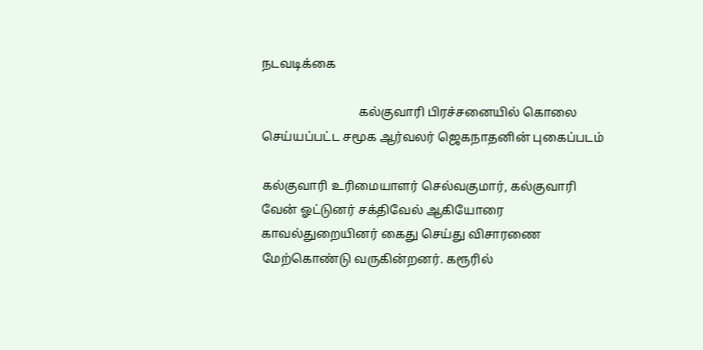நடவடிக்கை

                               கல்குவாரி பிரச்சனையில் கொலை செய்யப்பட்ட சமூக ஆர்வலர் ஜெகநாதனின் புகைப்படம்

கல்குவாரி உரிமையாளர் செல்வகுமார், கல்குவாரி வேன் ஓட்டுனர் சக்திவேல் ஆகியோரை காவல்துறையினர் கைது செய்து விசாரணை மேற்கொண்டு வருகின்றனர். கரூரில்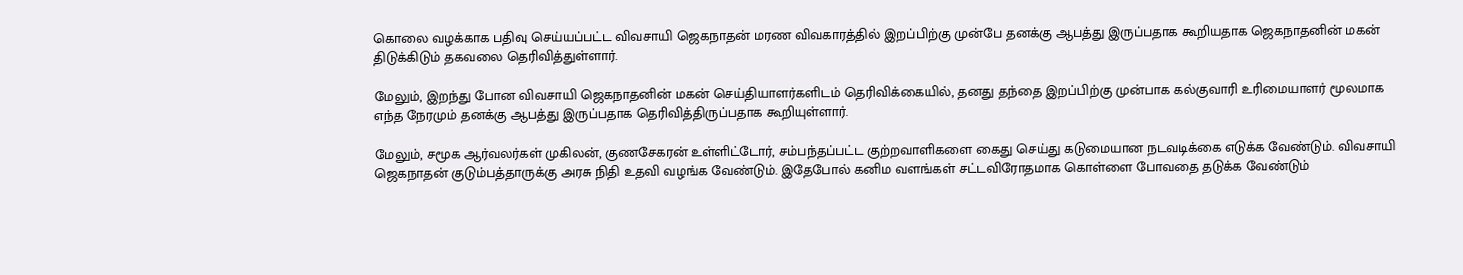கொலை வழக்காக பதிவு செய்யப்பட்ட விவசாயி ஜெகநாதன் மரண விவகாரத்தில் இறப்பிற்கு முன்பே தனக்கு ஆபத்து இருப்பதாக கூறியதாக ஜெகநாதனின் மகன் திடுக்கிடும் தகவலை தெரிவித்துள்ளார்.

மேலும், இறந்து போன விவசாயி ஜெகநாதனின் மகன் செய்தியாளர்களிடம் தெரிவிக்கையில், தனது தந்தை இறப்பிற்கு முன்பாக கல்குவாரி உரிமையாளர் மூலமாக எந்த நேரமும் தனக்கு ஆபத்து இருப்பதாக தெரிவித்திருப்பதாக கூறியுள்ளார்.

மேலும், சமூக ஆர்வலர்கள் முகிலன், குணசேகரன் உள்ளிட்டோர், சம்பந்தப்பட்ட குற்றவாளிகளை கைது செய்து கடுமையான நடவடிக்கை எடுக்க வேண்டும். விவசாயி ஜெகநாதன் குடும்பத்தாருக்கு அரசு நிதி உதவி வழங்க வேண்டும். இதேபோல் கனிம வளங்கள் சட்டவிரோதமாக கொள்ளை போவதை தடுக்க வேண்டும்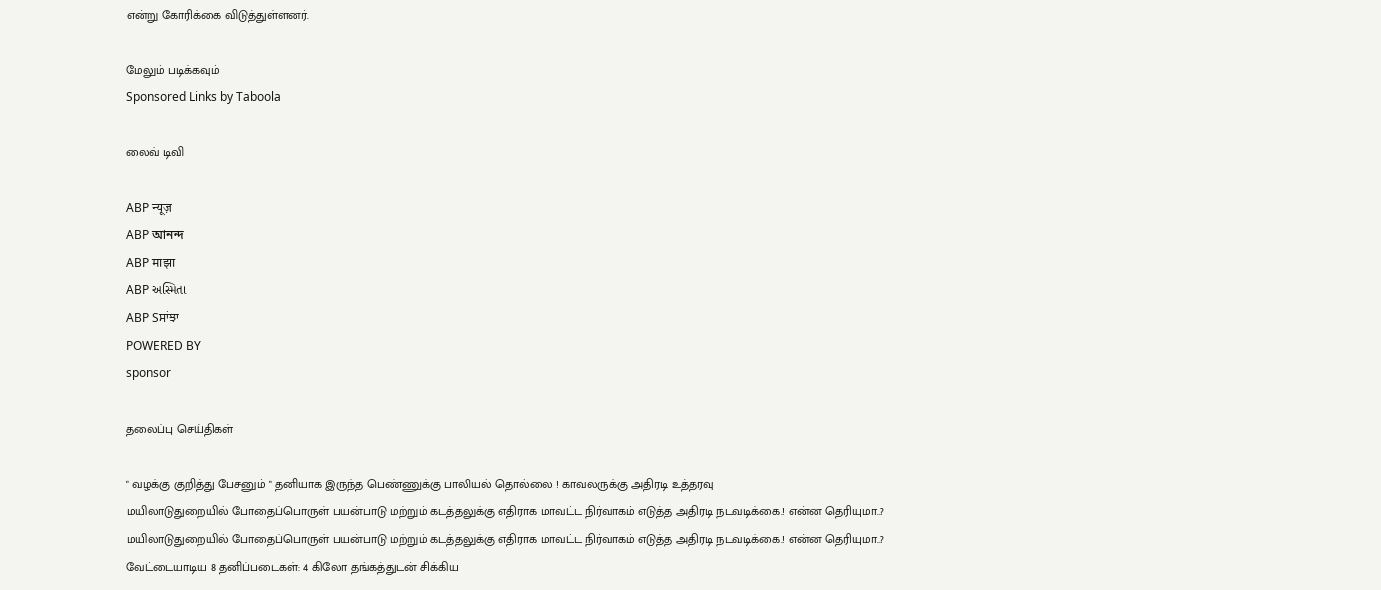என்று கோரிக்கை விடுத்துள்ளனர்.

மேலும் படிக்கவும்
Sponsored Links by Taboola

லைவ் டிவி

ABP न्यूज़
ABP আনন্দ
ABP माझा
ABP અસ્મિતા
ABP Sਸਾਂਝਾ
POWERED BY
sponsor

தலைப்பு செய்திகள்

" வழக்கு குறித்து பேசனும் " தனியாக இருந்த பெண்ணுக்கு பாலியல் தொல்லை ! காவலருக்கு அதிரடி உத்தரவு
மயிலாடுதுறையில் போதைப்பொருள் பயன்பாடு மற்றும் கடத்தலுக்கு எதிராக மாவட்ட நிர்வாகம் எடுத்த அதிரடி நடவடிக்கை.! என்ன தெரியுமா..?
மயிலாடுதுறையில் போதைப்பொருள் பயன்பாடு மற்றும் கடத்தலுக்கு எதிராக மாவட்ட நிர்வாகம் எடுத்த அதிரடி நடவடிக்கை.! என்ன தெரியுமா..?
வேட்டையாடிய 8 தனிப்படைகள்: 4 கிலோ தங்கத்துடன் சிக்கிய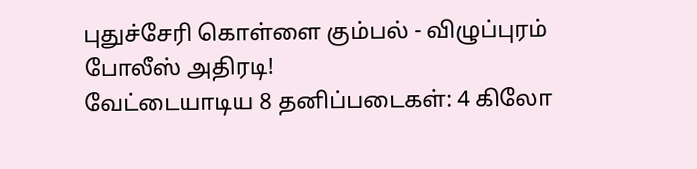புதுச்சேரி கொள்ளை கும்பல் - விழுப்புரம் போலீஸ் அதிரடி!
வேட்டையாடிய 8 தனிப்படைகள்: 4 கிலோ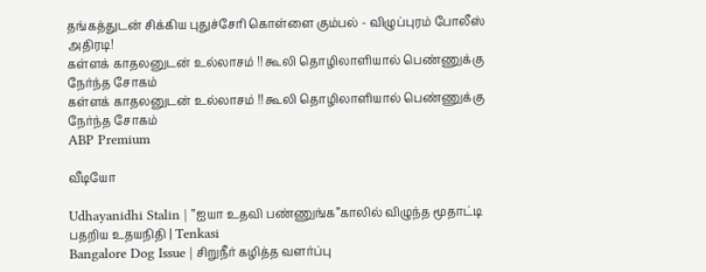தங்கத்துடன் சிக்கிய புதுச்சேரி கொள்ளை கும்பல் - விழுப்புரம் போலீஸ் அதிரடி!
கள்ளக் காதலனுடன் உல்லாசம் !! கூலி தொழிலாளியால் பெண்ணுக்கு நேர்ந்த சோகம்
கள்ளக் காதலனுடன் உல்லாசம் !! கூலி தொழிலாளியால் பெண்ணுக்கு நேர்ந்த சோகம்
ABP Premium

வீடியோ

Udhayanidhi Stalin | ’’ஐயா உதவி பண்ணுங்க’’காலில் விழுந்த மூதாட்டி பதறிய உதயநிதி | Tenkasi
Bangalore Dog Issue | சிறுநீர் கழித்த வளர்ப்பு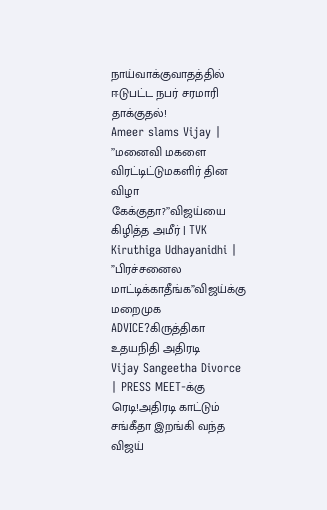நாய்வாக்குவாதத்தில் ஈடுபட்ட நபர் சரமாரி தாக்குதல்!
Ameer slams Vijay | ’’மனைவி மகளை விரட்டிட்டுமகளிர் தின விழா கேக்குதா?’’விஜய்யை கிழித்த அமீர் | TVK
Kiruthiga Udhayanidhi | ”பிரச்சனைல மாட்டிக்காதீங்க”விஜய்க்கு மறைமுக ADVICE?கிருத்திகா உதயநிதி அதிரடி
Vijay Sangeetha Divorce | PRESS MEET-க்கு ரெடி!அதிரடி காட்டும் சங்கீதா இறங்கி வந்த விஜய்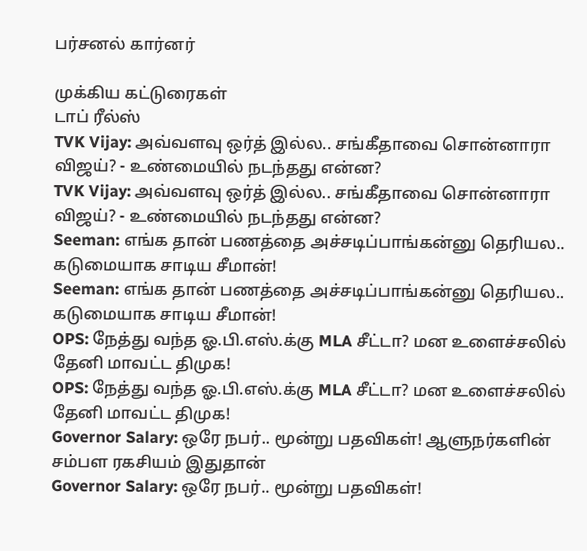பர்சனல் கார்னர்

முக்கிய கட்டுரைகள்
டாப் ரீல்ஸ்
TVK Vijay: அவ்வளவு ஒர்த் இல்ல.. சங்கீதாவை சொன்னாரா விஜய்? - உண்மையில் நடந்தது என்ன?
TVK Vijay: அவ்வளவு ஒர்த் இல்ல.. சங்கீதாவை சொன்னாரா விஜய்? - உண்மையில் நடந்தது என்ன?
Seeman: எங்க தான் பணத்தை அச்சடிப்பாங்கன்னு தெரியல.. கடுமையாக சாடிய சீமான்!
Seeman: எங்க தான் பணத்தை அச்சடிப்பாங்கன்னு தெரியல.. கடுமையாக சாடிய சீமான்!
OPS: நேத்து வந்த ஓ.பி.எஸ்.க்கு MLA சீட்டா? மன உளைச்சலில் தேனி மாவட்ட திமுக!
OPS: நேத்து வந்த ஓ.பி.எஸ்.க்கு MLA சீட்டா? மன உளைச்சலில் தேனி மாவட்ட திமுக!
Governor Salary: ஒரே நபர்.. மூன்று பதவிகள்! ஆளுநர்களின் சம்பள ரகசியம் இதுதான்
Governor Salary: ஒரே நபர்.. மூன்று பதவிகள்!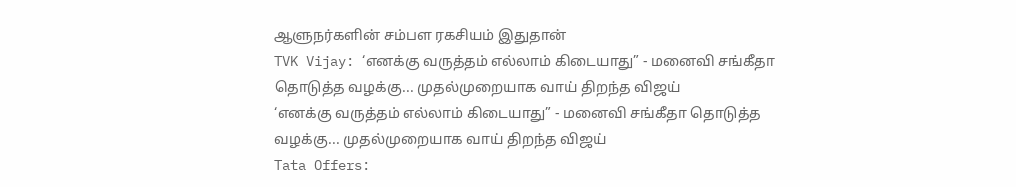ஆளுநர்களின் சம்பள ரகசியம் இதுதான்
TVK Vijay: ‘எனக்கு வருத்தம் எல்லாம் கிடையாது” - மனைவி சங்கீதா தொடுத்த வழக்கு... முதல்முறையாக வாய் திறந்த விஜய்
‘எனக்கு வருத்தம் எல்லாம் கிடையாது” - மனைவி சங்கீதா தொடுத்த வழக்கு... முதல்முறையாக வாய் திறந்த விஜய்
Tata Offers: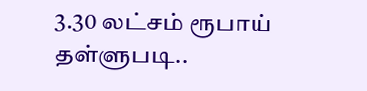3.30 லட்சம் ரூபாய் தள்ளுபடி..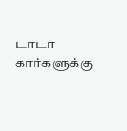டாடா கார்களுக்கு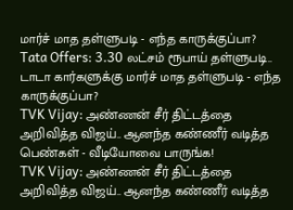மார்ச் மாத தள்ளுபடி - எந்த காருக்குப்பா?
Tata Offers: 3.30 லட்சம் ரூபாய் தள்ளுபடி.. டாடா கார்களுக்கு மார்ச் மாத தள்ளுபடி - எந்த காருக்குப்பா?
TVK Vijay: அண்ணன் சீர் திட்டத்தை அறிவித்த விஜய்.. ஆனந்த கண்ணீர் வடித்த பெண்கள் - வீடியோவை பாருங்க!
TVK Vijay: அண்ணன் சீர் திட்டத்தை அறிவித்த விஜய்.. ஆனந்த கண்ணீர் வடித்த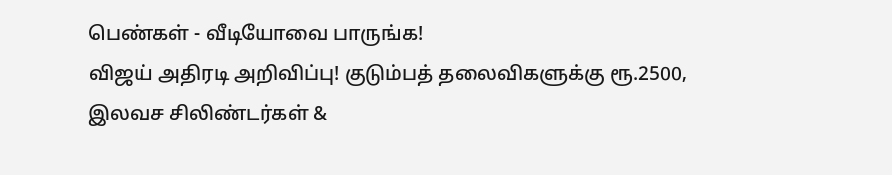பெண்கள் - வீடியோவை பாருங்க!
விஜய் அதிரடி அறிவிப்பு! குடும்பத் தலைவிகளுக்கு ரூ.2500, இலவச சிலிண்டர்கள் &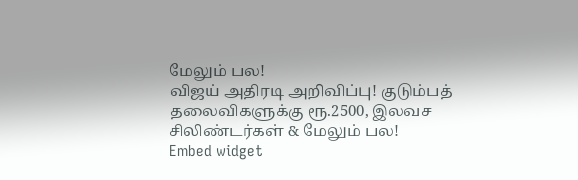மேலும் பல!
விஜய் அதிரடி அறிவிப்பு! குடும்பத் தலைவிகளுக்கு ரூ.2500, இலவச சிலிண்டர்கள் & மேலும் பல!
Embed widget